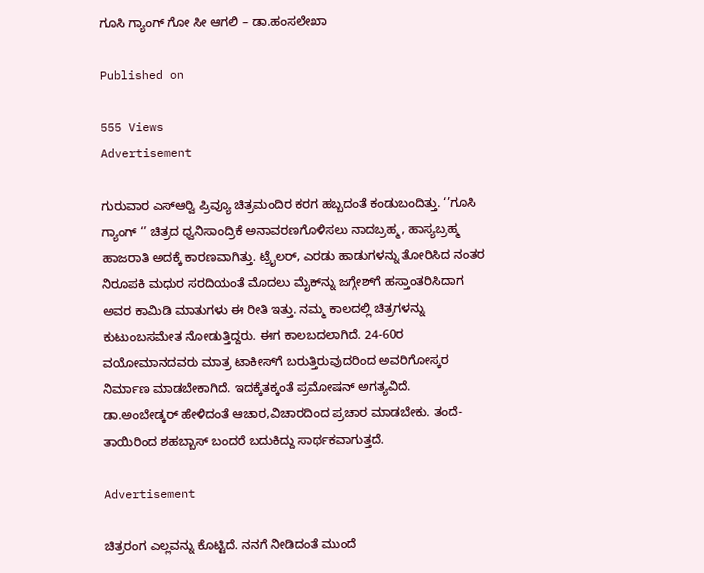ಗೂಸಿ ಗ್ಯಾಂಗ್ ಗೋ ಸೀ ಆಗಲಿ – ಡಾ.ಹಂಸಲೇಖಾ

Published on

555 Views
Advertisement

ಗುರುವಾರ ಎಸ್‍ಆರ್‍ವಿ ಪ್ರಿವ್ಯೂ ಚಿತ್ರಮಂದಿರ ಕರಗ ಹಬ್ಬದಂತೆ ಕಂಡುಬಂದಿತ್ತು. ‘’ಗೂಸಿ ಗ್ಯಾಂಗ್ ‘’ ಚಿತ್ರದ ಧ್ವನಿಸಾಂದ್ರಿಕೆ ಅನಾವರಣಗೊಳಿಸಲು ನಾದಬ್ರಹ್ಮ, ಹಾಸ್ಯಬ್ರಹ್ಮ ಹಾಜರಾತಿ ಅದಕ್ಕೆ ಕಾರಣವಾಗಿತ್ತು. ಟ್ರೈಲರ್, ಎರಡು ಹಾಡುಗಳನ್ನು ತೋರಿಸಿದ ನಂತರ ನಿರೂಪಕಿ ಮಧುರ ಸರದಿಯಂತೆ ಮೊದಲು ಮೈಕ್‍ನ್ನು ಜಗ್ಗೇಶ್‍ಗೆ ಹಸ್ತಾಂತರಿಸಿದಾಗ ಅವರ ಕಾಮಿಡಿ ಮಾತುಗಳು ಈ ರೀತಿ ಇತ್ತು. ನಮ್ಮ ಕಾಲದಲ್ಲಿ ಚಿತ್ರಗಳನ್ನು ಕುಟುಂಬಸಮೇತ ನೋಡುತ್ತಿದ್ದರು. ಈಗ ಕಾಲಬದಲಾಗಿದೆ. 24-60ರ ವಯೋಮಾನದವರು ಮಾತ್ರ ಟಾಕೀಸ್‍ಗೆ ಬರುತ್ತಿರುವುದರಿಂದ ಅವರಿಗೋಸ್ಕರ ನಿರ್ಮಾಣ ಮಾಡಬೇಕಾಗಿದೆ. ಇದಕ್ಕೆತಕ್ಕಂತೆ ಪ್ರಮೋಷನ್ ಅಗತ್ಯವಿದೆ. ಡಾ.ಅಂಬೇಡ್ಕರ್ ಹೇಳಿದಂತೆ ಆಚಾರ,ವಿಚಾರದಿಂದ ಪ್ರಚಾರ ಮಾಡಬೇಕು. ತಂದೆ-ತಾಯಿರಿಂದ ಶಹಬ್ಬಾಸ್ ಬಂದರೆ ಬದುಕಿದ್ದು ಸಾರ್ಥಕವಾಗುತ್ತದೆ.

Advertisement

ಚಿತ್ರರಂಗ ಎಲ್ಲವನ್ನು ಕೊಟ್ಟಿದೆ. ನನಗೆ ನೀಡಿದಂತೆ ಮುಂದೆ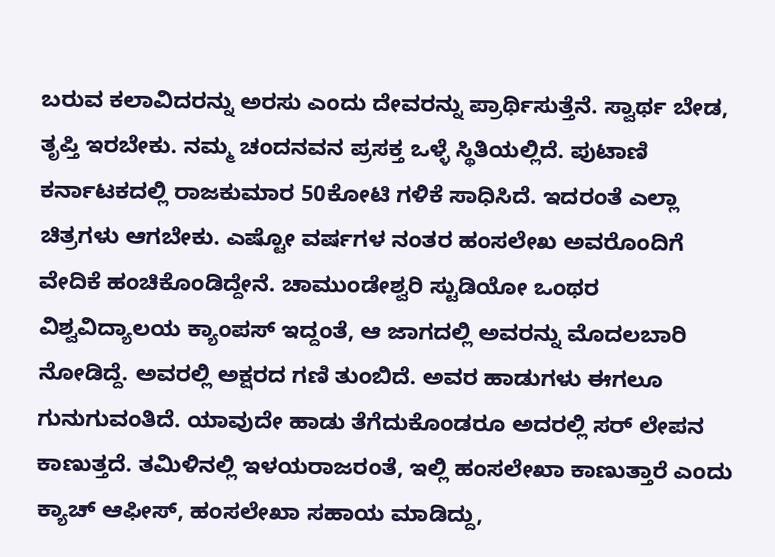ಬರುವ ಕಲಾವಿದರನ್ನು ಅರಸು ಎಂದು ದೇವರನ್ನು ಪ್ರಾರ್ಥಿಸುತ್ತೆನೆ. ಸ್ವಾರ್ಥ ಬೇಡ, ತೃಪ್ತಿ ಇರಬೇಕು. ನಮ್ಮ ಚಂದನವನ ಪ್ರಸಕ್ತ ಒಳ್ಳೆ ಸ್ಥಿತಿಯಲ್ಲಿದೆ. ಪುಟಾಣಿ ಕರ್ನಾಟಕದಲ್ಲಿ ರಾಜಕುಮಾರ 50ಕೋಟಿ ಗಳಿಕೆ ಸಾಧಿಸಿದೆ. ಇದರಂತೆ ಎಲ್ಲಾ ಚಿತ್ರಗಳು ಆಗಬೇಕು. ಎಷ್ಟೋ ವರ್ಷಗಳ ನಂತರ ಹಂಸಲೇಖ ಅವರೊಂದಿಗೆ ವೇದಿಕೆ ಹಂಚಿಕೊಂಡಿದ್ದೇನೆ. ಚಾಮುಂಡೇಶ್ವರಿ ಸ್ಟುಡಿಯೋ ಒಂಥರ ವಿಶ್ವವಿದ್ಯಾಲಯ ಕ್ಯಾಂಪಸ್ ಇದ್ದಂತೆ, ಆ ಜಾಗದಲ್ಲಿ ಅವರನ್ನು ಮೊದಲಬಾರಿ ನೋಡಿದ್ದೆ. ಅವರಲ್ಲಿ ಅಕ್ಷರದ ಗಣಿ ತುಂಬಿದೆ. ಅವರ ಹಾಡುಗಳು ಈಗಲೂ ಗುನುಗುವಂತಿದೆ. ಯಾವುದೇ ಹಾಡು ತೆಗೆದುಕೊಂಡರೂ ಅದರಲ್ಲಿ ಸರ್ ಲೇಪನ ಕಾಣುತ್ತದೆ. ತಮಿಳಿನಲ್ಲಿ ಇಳಯರಾಜರಂತೆ, ಇಲ್ಲಿ ಹಂಸಲೇಖಾ ಕಾಣುತ್ತಾರೆ ಎಂದು ಕ್ಯಾಚ್ ಆಫೀಸ್, ಹಂಸಲೇಖಾ ಸಹಾಯ ಮಾಡಿದ್ದು,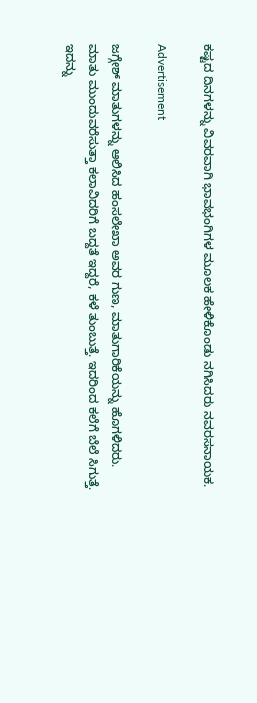ಕಷ್ಟದ ದಿನಗಳನ್ನು ವಿವರವಾಗಿ ಭಾವಭಂಗಿಗಳ ಮೂಲಕ ಹೇಳಿಕೊಂಡು ನಗಿಸಿದರು ನವರಸನಾಯಕ.

Advertisement

ಜಗ್ಗೇಶ್ ಮಾತುಗಳನ್ನು ಆಲಿಸಿದ ಹಂಸಲೇಖಾ ಅವರ ಗುಣ, ಮಾತುಗಾರಿಕೆಯನ್ನು ಹೊಗಳಿದರು. ಮಾತು ಮುಂದುವರೆಸುತ್ತಾ ಕಲಾವಿದರಿಗೆ ಬದ್ದತೆ ಇದ್ದರೆ, ಕಳೆ ತುಂಬುತ್ತೆ. ಇದರಿಂದ ಕಲೆಗೆ ಬೆಲೆ ಸಿಗುತ್ತೆ. ಇದನ್ನು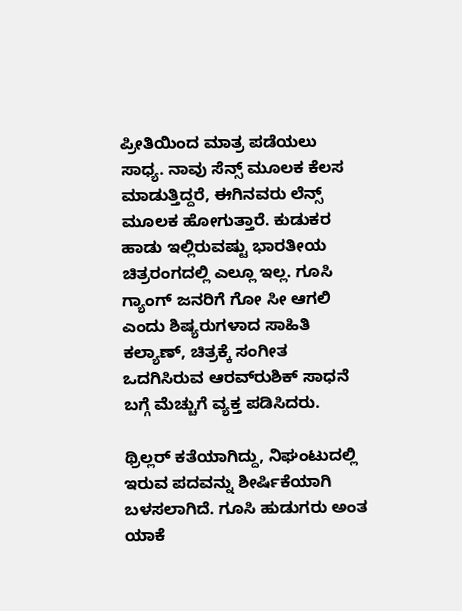ಪ್ರೀತಿಯಿಂದ ಮಾತ್ರ ಪಡೆಯಲು ಸಾಧ್ಯ. ನಾವು ಸೆನ್ಸ್ ಮೂಲಕ ಕೆಲಸ ಮಾಡುತ್ತಿದ್ದರೆ, ಈಗಿನವರು ಲೆನ್ಸ್ ಮೂಲಕ ಹೋಗುತ್ತಾರೆ. ಕುಡುಕರ ಹಾಡು ಇಲ್ಲಿರುವಷ್ಟು ಭಾರತೀಯ ಚಿತ್ರರಂಗದಲ್ಲಿ ಎಲ್ಲೂ ಇಲ್ಲ. ಗೂಸಿ ಗ್ಯಾಂಗ್ ಜನರಿಗೆ ಗೋ ಸೀ ಆಗಲಿ ಎಂದು ಶಿಷ್ಯರುಗಳಾದ ಸಾಹಿತಿ ಕಲ್ಯಾಣ್, ಚಿತ್ರಕ್ಕೆ ಸಂಗೀತ ಒದಗಿಸಿರುವ ಆರವ್‍ರುಶಿಕ್ ಸಾಧನೆ ಬಗ್ಗೆ ಮೆಚ್ಚುಗೆ ವ್ಯಕ್ತ ಪಡಿಸಿದರು.

ಥ್ರಿಲ್ಲರ್ ಕತೆಯಾಗಿದ್ದು, ನಿಘಂಟುದಲ್ಲಿ ಇರುವ ಪದವನ್ನು ಶೀರ್ಷಿಕೆಯಾಗಿ ಬಳಸಲಾಗಿದೆ. ಗೂಸಿ ಹುಡುಗರು ಅಂತ ಯಾಕೆ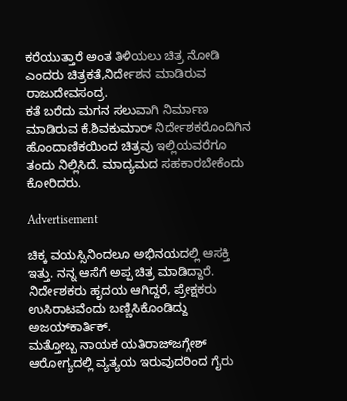ಕರೆಯುತ್ತಾರೆ ಅಂತ ತಿಳಿಯಲು ಚಿತ್ರ ನೋಡಿ ಎಂದರು ಚಿತ್ರಕತೆ,ನಿರ್ದೇಶನ ಮಾಡಿರುವ ರಾಜುದೇವಸಂದ್ರ.
ಕತೆ ಬರೆದು ಮಗನ ಸಲುವಾಗಿ ನಿರ್ಮಾಣ ಮಾಡಿರುವ ಕೆ.ಶಿವಕುಮಾರ್ ನಿರ್ದೇಶಕರೊಂದಿಗಿನ ಹೊಂದಾಣಿಕಯಿಂದ ಚಿತ್ರವು ಇಲ್ಲಿಯವರೆಗೂ ತಂದು ನಿಲ್ಲಿಸಿದೆ. ಮಾದ್ಯಮದ ಸಹಕಾರಬೇಕೆಂದು ಕೋರಿದರು.

Advertisement

ಚಿಕ್ಕ ವಯಸ್ಸಿನಿಂದಲೂ ಅಭಿನಯದಲ್ಲಿ ಆಸಕ್ತಿ ಇತ್ತು. ನನ್ನ ಆಸೆಗೆ ಅಪ್ಪ ಚಿತ್ರ ಮಾಡಿದ್ದಾರೆ. ನಿರ್ದೇಶಕರು ಹೃದಯ ಆಗಿದ್ದರೆ, ಪ್ರೇಕ್ಷಕರು ಉಸಿರಾಟವೆಂದು ಬಣ್ಣಿಸಿಕೊಂಡಿದ್ದು ಅಜಯ್‍ಕಾರ್ತಿಕ್.
ಮತ್ತೋಬ್ಬ ನಾಯಕ ಯತಿರಾಜ್‍ಜಗ್ಗೇಶ್ ಆರೋಗ್ಯದಲ್ಲಿ ವ್ಯತ್ಯಯ ಇರುವುದರಿಂದ ಗೈರು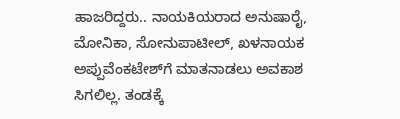ಹಾಜರಿದ್ದರು.. ನಾಯಕಿಯರಾದ ಅನುಷಾರೈ, ಮೋನಿಕಾ, ಸೋನುಪಾಟೀಲ್, ಖಳನಾಯಕ ಅಪ್ಪುವೆಂಕಟೇಶ್‍ಗೆ ಮಾತನಾಡಲು ಅವಕಾಶ ಸಿಗಲಿಲ್ಲ. ತಂಡಕ್ಕೆ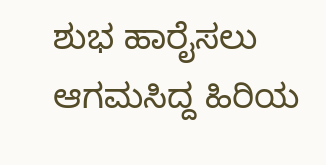ಶುಭ ಹಾರೈಸಲು ಆಗಮಸಿದ್ದ ಹಿರಿಯ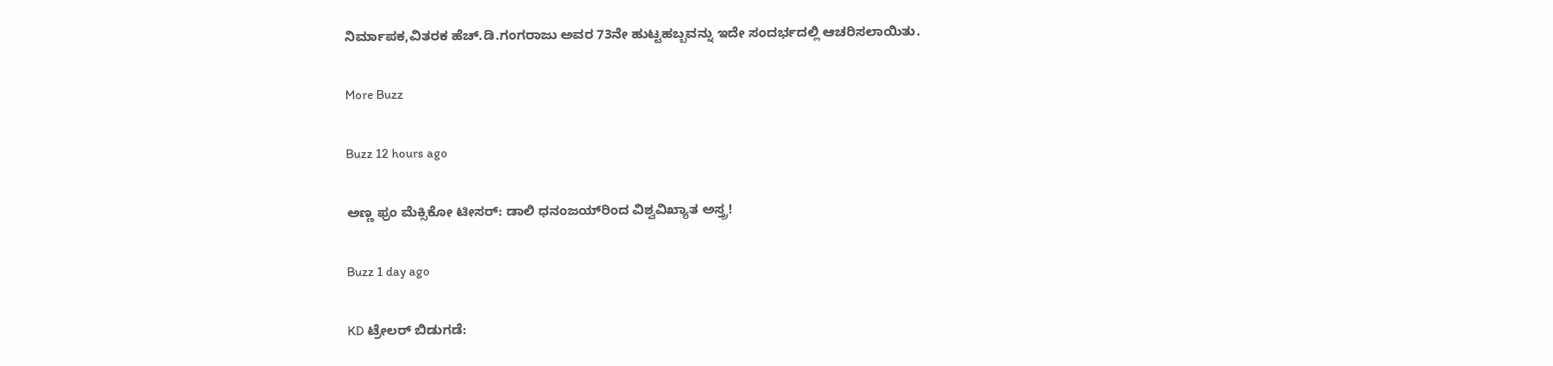ನಿರ್ಮಾಪಕ,ವಿತರಕ ಹೆಚ್.ಡಿ.ಗಂಗರಾಜು ಅವರ 73ನೇ ಹುಟ್ಟಹಬ್ಬವನ್ನು ಇದೇ ಸಂದರ್ಭದಲ್ಲಿ ಆಚರಿಸಲಾಯಿತು.

More Buzz

Buzz 12 hours ago

ಅಣ್ಣ ಫ್ರಂ ಮೆಕ್ಸಿಕೋ ಟೀಸರ್: ಡಾಲಿ ಧನಂಜಯ್‌ರಿಂದ ವಿಶ್ವವಿಖ್ಯಾತ ಅಸ್ತ್ರ!

Buzz 1 day ago

KD ಟ್ರೇಲರ್ ಬಿಡುಗಡೆ: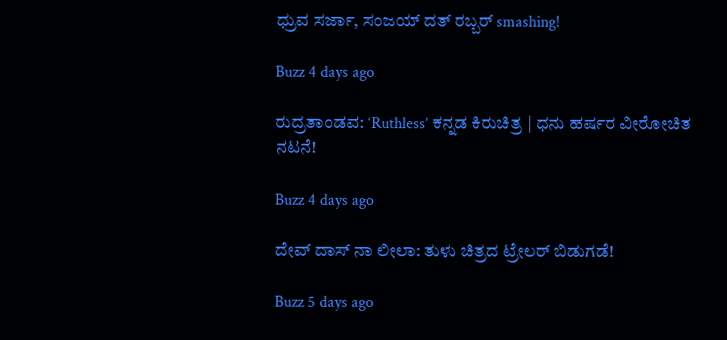ಧ್ರುವ ಸರ್ಜಾ, ಸಂಜಯ್ ದತ್ ರಬ್ಬರ್ smashing!

Buzz 4 days ago

ರುದ್ರತಾಂಡವ: ‘Ruthless’ ಕನ್ನಡ ಕಿರುಚಿತ್ರ | ಧನು ಹರ್ಷರ ವೀರೋಚಿತ ನಟನೆ!

Buzz 4 days ago

ದೇವ್ ದಾಸ್ ನಾ ಲೀಲಾ: ತುಳು ಚಿತ್ರದ ಟ್ರೇಲರ್ ಬಿಡುಗಡೆ!

Buzz 5 days ago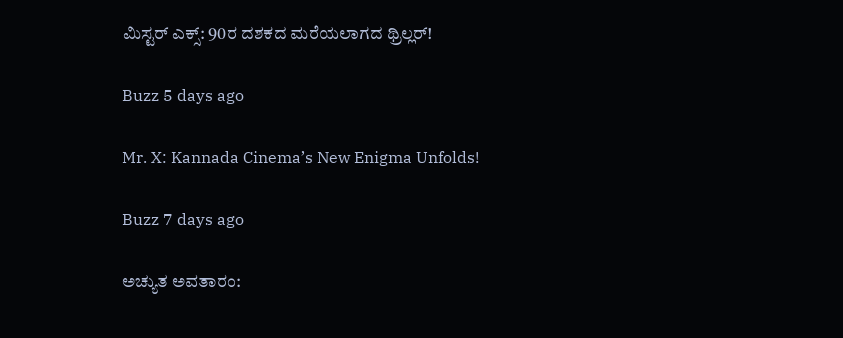ಮಿಸ್ಟರ್ ಎಕ್ಸ್: 90ರ ದಶಕದ ಮರೆಯಲಾಗದ ಥ್ರಿಲ್ಲರ್!

Buzz 5 days ago

Mr. X: Kannada Cinema’s New Enigma Unfolds!

Buzz 7 days ago

ಅಚ್ಯುತ ಅವತಾರಂ: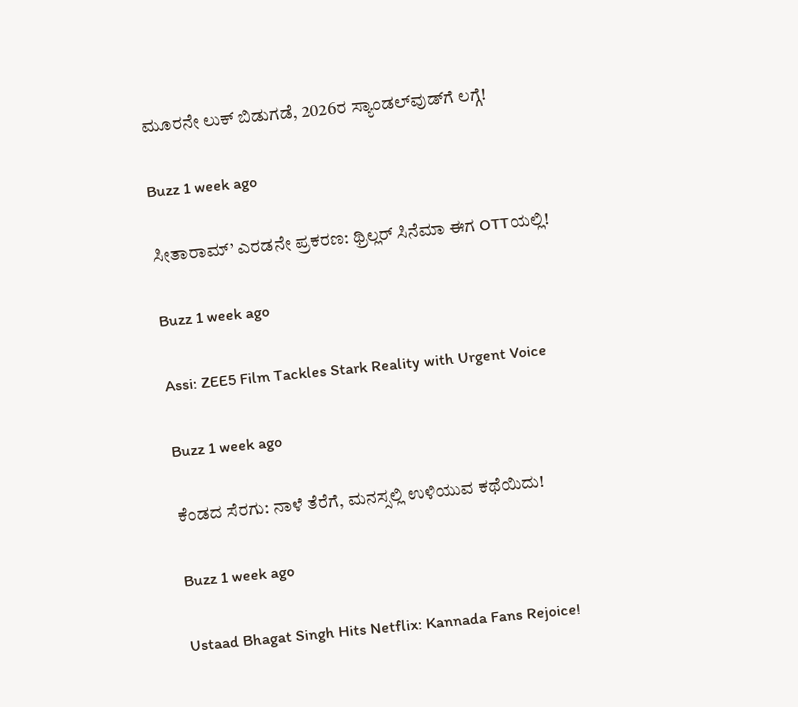ಮೂರನೇ ಲುಕ್ ಬಿಡುಗಡೆ, 2026ರ ಸ್ಯಾಂಡಲ್‌ವುಡ್‌ಗೆ ಲಗ್ಗೆ!

Buzz 1 week ago

ಸೀತಾರಾಮ್’ ಎರಡನೇ ಪ್ರಕರಣ: ಥ್ರಿಲ್ಲರ್ ಸಿನೆಮಾ ಈಗ OTTಯಲ್ಲಿ!

Buzz 1 week ago

Assi: ZEE5 Film Tackles Stark Reality with Urgent Voice

Buzz 1 week ago

ಕೆಂಡದ ಸೆರಗು: ನಾಳೆ ತೆರೆಗೆ, ಮನಸ್ಸಲ್ಲಿ ಉಳಿಯುವ ಕಥೆಯಿದು!

Buzz 1 week ago

Ustaad Bhagat Singh Hits Netflix: Kannada Fans Rejoice!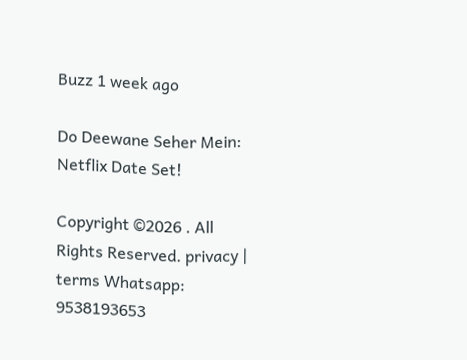Buzz 1 week ago

Do Deewane Seher Mein: Netflix Date Set!

Copyright ©2026 . All Rights Reserved. privacy | terms Whatsapp: 9538193653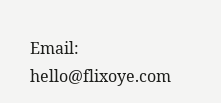Email: hello@flixoye.com